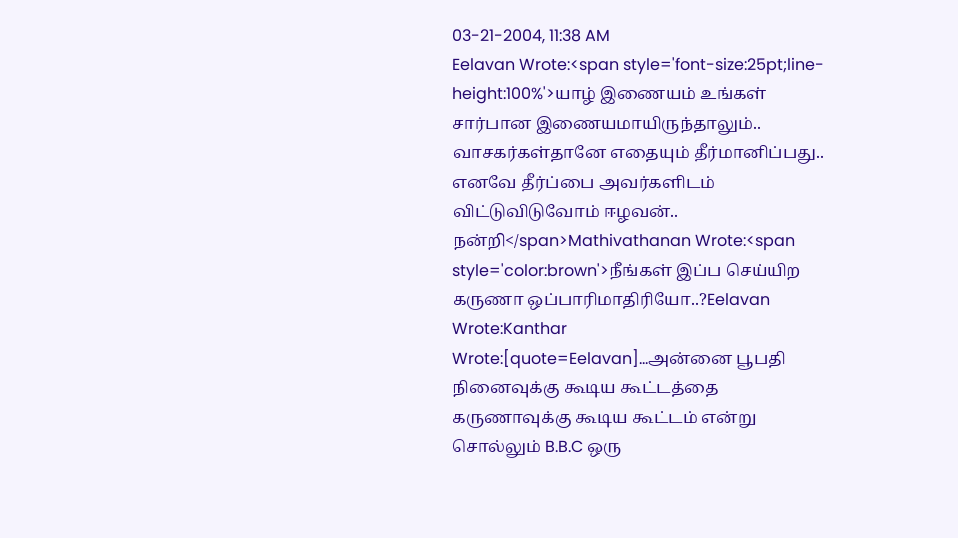03-21-2004, 11:38 AM
Eelavan Wrote:<span style='font-size:25pt;line-height:100%'>யாழ் இணையம் உங்கள் சார்பான இணையமாயிருந்தாலும்.. வாசகர்கள்தானே எதையும் தீர்மானிப்பது.. எனவே தீர்ப்பை அவர்களிடம் விட்டுவிடுவோம் ஈழவன்.. நன்றி</span>Mathivathanan Wrote:<span style='color:brown'>நீங்கள் இப்ப செய்யிற கருணா ஒப்பாரிமாதிரியோ..?Eelavan Wrote:Kanthar Wrote:[quote=Eelavan]...அன்னை பூபதி நினைவுக்கு கூடிய கூட்டத்தை கருணாவுக்கு கூடிய கூட்டம் என்று சொல்லும் B.B.C ஒரு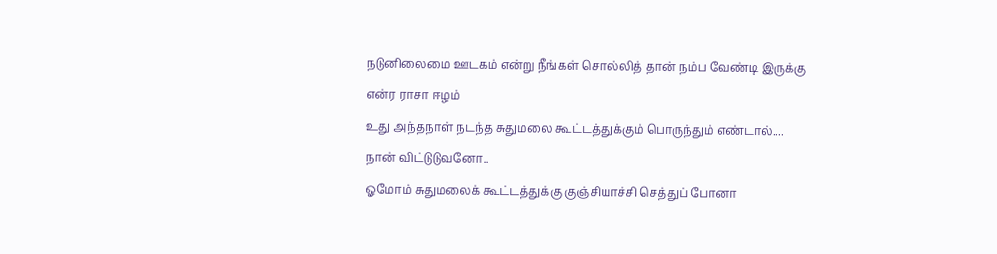நடுனிலைமை ஊடகம் என்று நீங்கள் சொல்லித் தான் நம்ப வேண்டி இருக்கு
என்ர ராசா ஈழம்
உது அந்தநாள் நடந்த சுதுமலை கூட்டத்துக்கும் பொருந்தும் எண்டால்....
நான் விட்டுடுவனோ..
ஓமோம் சுதுமலைக் கூட்டத்துக்கு குஞ்சியாச்சி செத்துப் போனா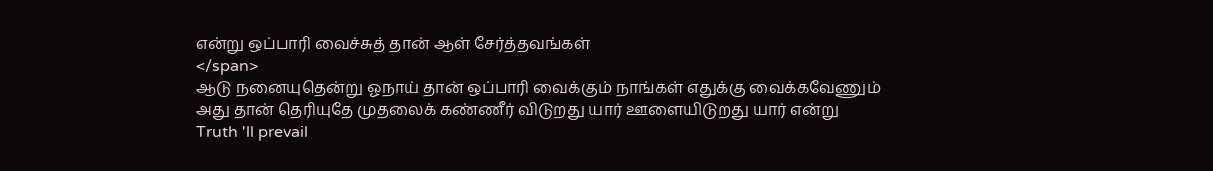என்று ஒப்பாரி வைச்சுத் தான் ஆள் சேர்த்தவங்கள்
</span>
ஆடு நனையுதென்று ஓநாய் தான் ஒப்பாரி வைக்கும் நாங்கள் எதுக்கு வைக்கவேணும்
அது தான் தெரியுதே முதலைக் கண்ணீர் விடுறது யார் ஊளையிடுறது யார் என்று
Truth 'll prevail